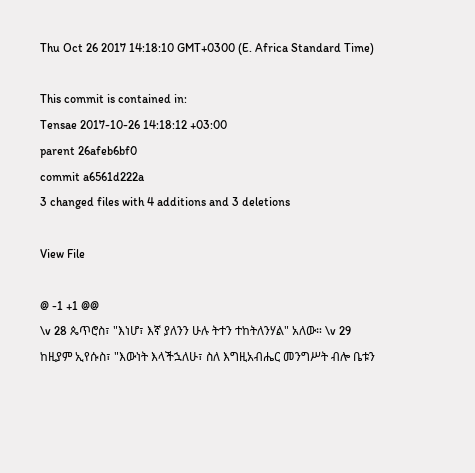Thu Oct 26 2017 14:18:10 GMT+0300 (E. Africa Standard Time)

This commit is contained in:
Tensae 2017-10-26 14:18:12 +03:00
parent 26afeb6bf0
commit a6561d222a
3 changed files with 4 additions and 3 deletions

View File

@ -1 +1 @@
\v 28 ጴጥሮስ፣ "እነሆ፣ እኛ ያለንን ሁሉ ትተን ተከትለንሃል" አለው። \v 29 ከዚያም ኢየሱስ፣ "እውነት እላችኋለሁ፣ ስለ እግዚአብሔር መንግሥት ብሎ ቤቱን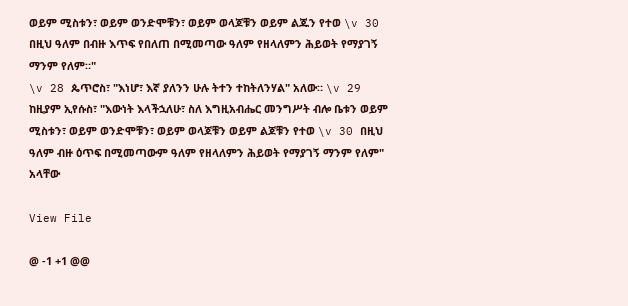ወይም ሚስቱን፣ ወይም ወንድሞቹን፣ ወይም ወላጆቹን ወይም ልጁን የተወ \v 30 በዚህ ዓለም በብዙ እጥፍ የበለጠ በሚመጣው ዓለም የዘላለምን ሕይወት የማያገኝ ማንም የለም።"
\v 28 ጴጥሮስ፣ "እነሆ፣ እኛ ያለንን ሁሉ ትተን ተከትለንሃል" አለው። \v 29 ከዚያም ኢየሱስ፣ "እውነት እላችኋለሁ፣ ስለ እግዚአብሔር መንግሥት ብሎ ቤቱን ወይም ሚስቱን፣ ወይም ወንድሞቹን፣ ወይም ወላጆቹን ወይም ልጆቹን የተወ \v 30 በዚህ ዓለም ብዙ ዕጥፍ በሚመጣውም ዓለም የዘላለምን ሕይወት የማያገኝ ማንም የለም" አላቸው

View File

@ -1 +1 @@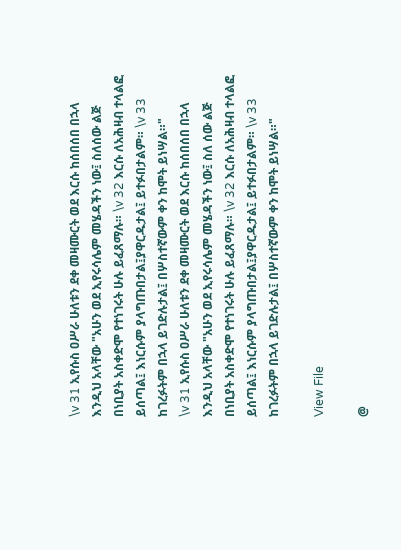\v 31 ኢየሱስ ዐሥራ ሁለቱን ደቀ መዛሙርት ወደ እርሱ ከሰበሰበ በኋላ እንዲህ አላቸው "አሁን ወደ ኢየሩሳሌም መሄዳችን ነው፤ ስለሰው ልጅ በነቢያት አስቀድሞ የተነገሩት ሁሉ ይፈጸማሉ። \v 32 እርሱ ለአሕዛብ ተላልፎ ይሰጣል፤ እነርሱም ያላግጡበታል፤ያዋርዱታል፤ ይተፉበታልም። \v 33 ከገረፉትም በኋላ ይገድሉታል፤ በሦስተኛውም ቀን ከሞት ይነሣል።"
\v 31 ኢየሱስ ዐሥራ ሁለቱን ደቀ መዛሙርት ወደ እርሱ ከሰበሰበ በኋላ እንዲህ አላቸው "አሁን ወደ ኢየሩሳሌም መሄዳችን ነው፤ ስለ ሰው ልጅ በነቢያት አስቀድሞ የተነገሩት ሁሉ ይፈጸማሉ። \v 32 እርሱ ለአሕዛብ ተላልፎ ይሰጣል፤ እነርሱም ያላግጡበታል፤ያዋርዱታል፤ ይተፉበታልም። \v 33 ከገረፉትም በኋላ ይገድሉታል፤ በሦስተኛውም ቀን ከሞት ይነሣል።"

View File

@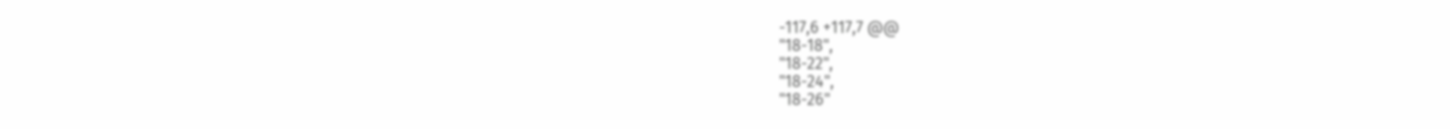-117,6 +117,7 @@
"18-18",
"18-22",
"18-24",
"18-26"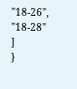"18-26",
"18-28"
]
}